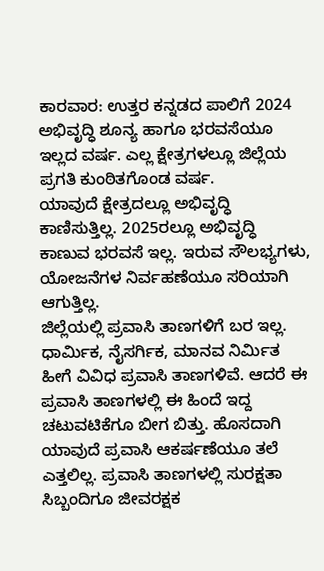ಕಾರವಾರ: ಉತ್ತರ ಕನ್ನಡದ ಪಾಲಿಗೆ 2024 ಅಭಿವೃದ್ಧಿ ಶೂನ್ಯ ಹಾಗೂ ಭರವಸೆಯೂ ಇಲ್ಲದ ವರ್ಷ. ಎಲ್ಲ ಕ್ಷೇತ್ರಗಳಲ್ಲೂ ಜಿಲ್ಲೆಯ ಪ್ರಗತಿ ಕುಂಠಿತಗೊಂಡ ವರ್ಷ.
ಯಾವುದೆ ಕ್ಷೇತ್ರದಲ್ಲೂ ಅಭಿವೃದ್ಧಿ ಕಾಣಿಸುತ್ತಿಲ್ಲ. 2025ರಲ್ಲೂ ಅಭಿವೃದ್ಧಿ ಕಾಣುವ ಭರವಸೆ ಇಲ್ಲ. ಇರುವ ಸೌಲಭ್ಯಗಳು, ಯೋಜನೆಗಳ ನಿರ್ವಹಣೆಯೂ ಸರಿಯಾಗಿ ಆಗುತ್ತಿಲ್ಲ.
ಜಿಲ್ಲೆಯಲ್ಲಿ ಪ್ರವಾಸಿ ತಾಣಗಳಿಗೆ ಬರ ಇಲ್ಲ. ಧಾರ್ಮಿಕ, ನೈಸರ್ಗಿಕ, ಮಾನವ ನಿರ್ಮಿತ ಹೀಗೆ ವಿವಿಧ ಪ್ರವಾಸಿ ತಾಣಗಳಿವೆ. ಆದರೆ ಈ ಪ್ರವಾಸಿ ತಾಣಗಳಲ್ಲಿ ಈ ಹಿಂದೆ ಇದ್ದ ಚಟುವಟಿಕೆಗೂ ಬೀಗ ಬಿತ್ತು. ಹೊಸದಾಗಿ ಯಾವುದೆ ಪ್ರವಾಸಿ ಆಕರ್ಷಣೆಯೂ ತಲೆ ಎತ್ತಲಿಲ್ಲ. ಪ್ರವಾಸಿ ತಾಣಗಳಲ್ಲಿ ಸುರಕ್ಷತಾ ಸಿಬ್ಬಂದಿಗೂ ಜೀವರಕ್ಷಕ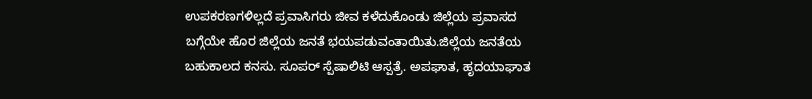ಉಪಕರಣಗಳಿಲ್ಲದೆ ಪ್ರವಾಸಿಗರು ಜೀವ ಕಳೆದುಕೊಂಡು ಜಿಲ್ಲೆಯ ಪ್ರವಾಸದ ಬಗ್ಗೆಯೇ ಹೊರ ಜಿಲ್ಲೆಯ ಜನತೆ ಭಯಪಡುವಂತಾಯಿತು.ಜಿಲ್ಲೆಯ ಜನತೆಯ ಬಹುಕಾಲದ ಕನಸು. ಸೂಪರ್ ಸ್ಪೆಷಾಲಿಟಿ ಆಸ್ಪತ್ರೆ. ಅಪಘಾತ, ಹೃದಯಾಘಾತ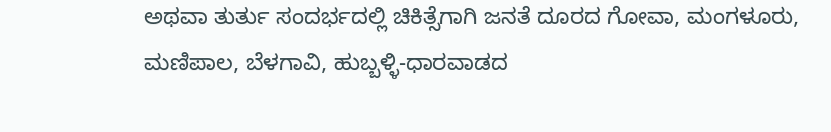ಅಥವಾ ತುರ್ತು ಸಂದರ್ಭದಲ್ಲಿ ಚಿಕಿತ್ಸೆಗಾಗಿ ಜನತೆ ದೂರದ ಗೋವಾ, ಮಂಗಳೂರು, ಮಣಿಪಾಲ, ಬೆಳಗಾವಿ, ಹುಬ್ಬಳ್ಳಿ-ಧಾರವಾಡದ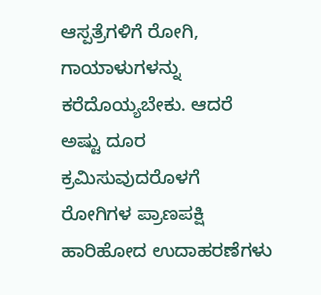ಆಸ್ಪತ್ರೆಗಳಿಗೆ ರೋಗಿ, ಗಾಯಾಳುಗಳನ್ನು ಕರೆದೊಯ್ಯಬೇಕು. ಆದರೆ ಅಷ್ಟು ದೂರ ಕ್ರಮಿಸುವುದರೊಳಗೆ ರೋಗಿಗಳ ಪ್ರಾಣಪಕ್ಷಿ ಹಾರಿಹೋದ ಉದಾಹರಣೆಗಳು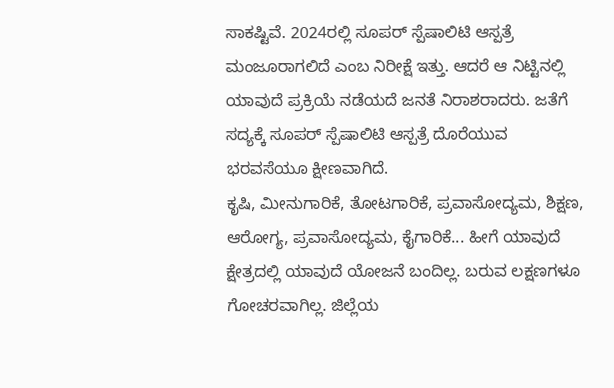ಸಾಕಷ್ಟಿವೆ. 2024ರಲ್ಲಿ ಸೂಪರ್ ಸ್ಪೆಷಾಲಿಟಿ ಆಸ್ಪತ್ರೆ ಮಂಜೂರಾಗಲಿದೆ ಎಂಬ ನಿರೀಕ್ಷೆ ಇತ್ತು. ಆದರೆ ಆ ನಿಟ್ಟಿನಲ್ಲಿ ಯಾವುದೆ ಪ್ರಕ್ರಿಯೆ ನಡೆಯದೆ ಜನತೆ ನಿರಾಶರಾದರು. ಜತೆಗೆ ಸದ್ಯಕ್ಕೆ ಸೂಪರ್ ಸ್ಪೆಷಾಲಿಟಿ ಆಸ್ಪತ್ರೆ ದೊರೆಯುವ ಭರವಸೆಯೂ ಕ್ಷೀಣವಾಗಿದೆ.
ಕೃಷಿ, ಮೀನುಗಾರಿಕೆ, ತೋಟಗಾರಿಕೆ, ಪ್ರವಾಸೋದ್ಯಮ, ಶಿಕ್ಷಣ, ಆರೋಗ್ಯ, ಪ್ರವಾಸೋದ್ಯಮ, ಕೈಗಾರಿಕೆ... ಹೀಗೆ ಯಾವುದೆ ಕ್ಷೇತ್ರದಲ್ಲಿ ಯಾವುದೆ ಯೋಜನೆ ಬಂದಿಲ್ಲ. ಬರುವ ಲಕ್ಷಣಗಳೂ ಗೋಚರವಾಗಿಲ್ಲ. ಜಿಲ್ಲೆಯ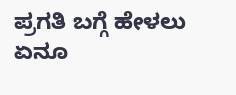ಪ್ರಗತಿ ಬಗ್ಗೆ ಹೇಳಲು ಏನೂ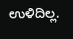ಉಳಿದಿಲ್ಲ.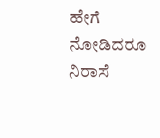ಹೇಗೆ ನೋಡಿದರೂ ನಿರಾಸೆ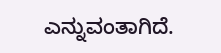ಎನ್ನುವಂತಾಗಿದೆ.